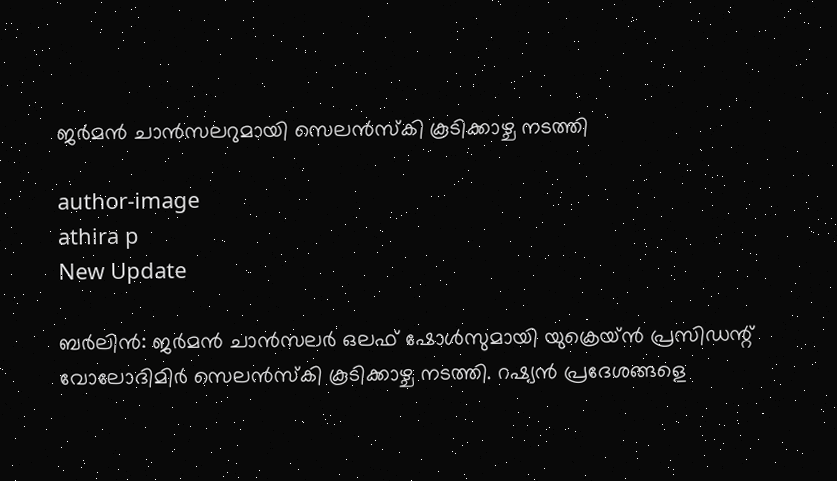ജര്‍മന്‍ ചാന്‍സലറുമായി സെലന്‍സ്കി കൂടിക്കാഴ്ച നടത്തി

author-image
athira p
New Update

ബര്‍ലിന്‍: ജര്‍മന്‍ ചാന്‍സലര്‍ ഒലഫ് ഷോള്‍സുമായി യുക്രെയ്ന്‍ പ്രസിഡന്റ് വോലോദിമിര്‍ സെലന്‍സ്കി കൂടിക്കാഴ്ച നടത്തി. റഷ്യന്‍ പ്രദേശങ്ങളെ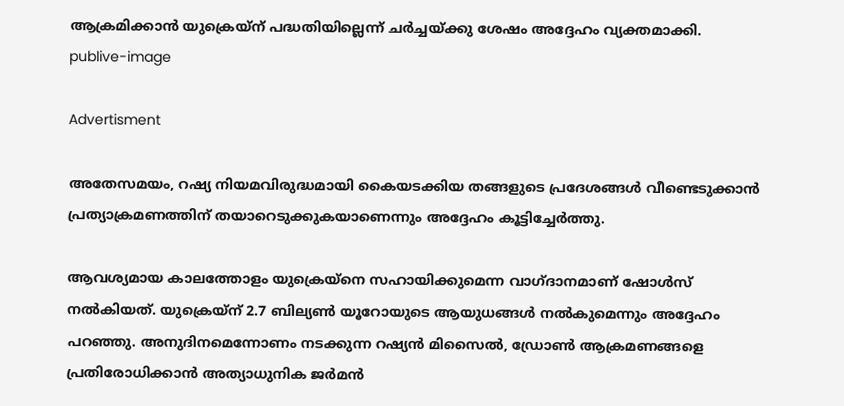ആക്രമിക്കാന്‍ യുക്രെയ്ന് പദ്ധതിയില്ലെന്ന് ചര്‍ച്ചയ്ക്കു ശേഷം അദ്ദേഹം വ്യക്തമാക്കി.
publive-image

Advertisment

അതേസമയം, റഷ്യ നിയമവിരുദ്ധമായി കൈയടക്കിയ തങ്ങളുടെ പ്രദേശങ്ങള്‍ വീണ്ടെടുക്കാന്‍ പ്രത്യാക്രമണത്തിന് തയാറെടുക്കുകയാണെന്നും അദ്ദേഹം കൂട്ടിച്ചേര്‍ത്തു.

ആവശ്യമായ കാലത്തോളം യുക്രെയ്നെ സഹായിക്കുമെന്ന വാഗ്ദാനമാണ് ഷോള്‍സ് നല്‍കിയത്. യുക്രെയ്ന് 2.7 ബില്യണ്‍ യൂറോയുടെ ആയുധങ്ങള്‍ നല്‍കുമെന്നും അദ്ദേഹം പറഞ്ഞു. അനുദിനമെന്നോണം നടക്കുന്ന റഷ്യന്‍ മിസൈല്‍, ഡ്രോണ്‍ ആക്രമണങ്ങളെ പ്രതിരോധിക്കാന്‍ അത്യാധുനിക ജര്‍മന്‍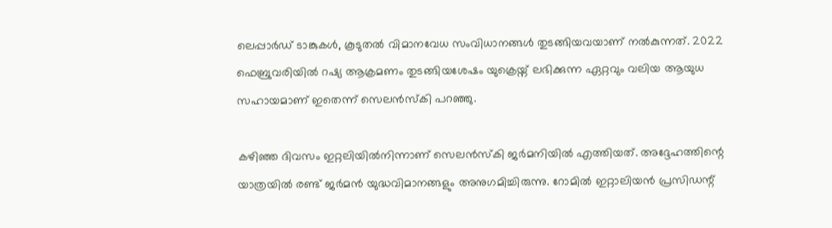ലെപ്പാര്‍ഡ് ടാങ്കുകള്‍, കൂടുതല്‍ വിമാനവേധ സംവിധാനങ്ങള്‍ തുടങ്ങിയവയാണ് നല്‍കുന്നത്. 2022 ഫെബ്രുവരിയില്‍ റഷ്യ ആക്രമണം തുടങ്ങിയശേഷം യുക്രെയ്ന് ലഭിക്കുന്ന ഏറ്റവും വലിയ ആയുധ സഹായമാണ് ഇതെന്ന് സെലന്‍സ്കി പറഞ്ഞു.

കഴിഞ്ഞ ദിവസം ഇറ്റലിയില്‍നിന്നാണ് സെലന്‍സ്കി ജര്‍മനിയില്‍ എത്തിയത്. അദ്ദേഹത്തിന്റെ യാത്രയില്‍ രണ്ട് ജര്‍മന്‍ യുദ്ധവിമാനങ്ങളും അനുഗമിച്ചിരുന്നു. റോമില്‍ ഇറ്റാലിയന്‍ പ്രസിഡന്റ്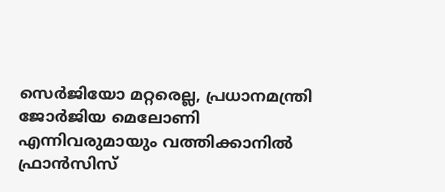സെര്‍ജിയോ മറ്റരെല്ല, പ്രധാനമന്ത്രി ജോര്‍ജിയ മെലോണി എന്നിവരുമായും വത്തിക്കാനില്‍ ഫ്രാന്‍സിസ്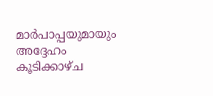മാര്‍പാപ്പയുമായും അദ്ദേഹം കൂടിക്കാഴ്ച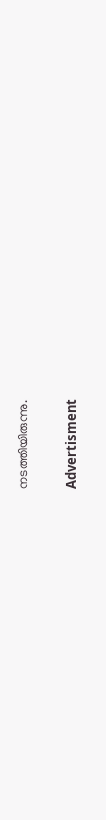നടത്തിയിരുന്നു.

Advertisment